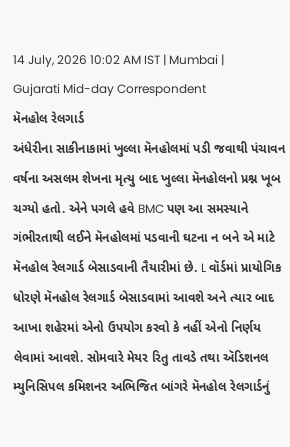14 July, 2026 10:02 AM IST | Mumbai | Gujarati Mid-day Correspondent
મૅનહોલ રેલગાર્ડ
અંધેરીના સાકીનાકામાં ખુલ્લા મૅનહોલમાં પડી જવાથી પંચાવન વર્ષના અસલમ શેખના મૃત્યુ બાદ ખુલ્લા મૅનહોલનો પ્રશ્ન ખૂબ ચગ્યો હતો. એને પગલે હવે BMC પણ આ સમસ્યાને ગંભીરતાથી લઈને મૅનહોલમાં પડવાની ઘટના ન બને એ માટે મૅનહોલ રેલગાર્ડ બેસાડવાની તૈયારીમાં છે. L વૉર્ડમાં પ્રાયોગિક ધોરણે મૅનહોલ રેલગાર્ડ બેસાડવામાં આવશે અને ત્યાર બાદ આખા શહેરમાં એનો ઉપયોગ કરવો કે નહીં એનો નિર્ણય લેવામાં આવશે. સોમવારે મેયર રિતુ તાવડે તથા ઍડિશનલ મ્યુનિસિપલ કમિશનર અભિજિત બાંગરે મૅનહોલ રેલગાર્ડનું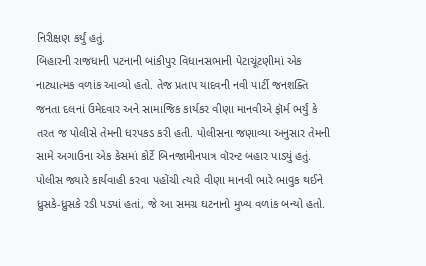નિરીક્ષણ કર્યું હતું.
બિહારની રાજધાની પટનાની બાંકીપુર વિધાનસભાની પેટાચૂંટણીમાં એક નાટ્યાત્મક વળાંક આવ્યો હતો. તેજ પ્રતાપ યાદવની નવી પાર્ટી જનશક્તિ જનતા દલનાં ઉમેદવાર અને સામાજિક કાર્યકર વીણા માનવીએ ફૉર્મ ભર્યું કે તરત જ પોલીસે તેમની ધરપકડ કરી હતી. પોલીસના જણાવ્યા અનુસાર તેમની સામે અગાઉના એક કેસમાં કોર્ટે બિનજામીનપાત્ર વૉરન્ટ બહાર પાડ્યું હતું. પોલીસ જ્યારે કાર્યવાહી કરવા પહોંચી ત્યારે વીણા માનવી ભારે ભાવુક થઈને ધ્રુસકે-ધ્રુસકે રડી પડ્યાં હતાં, જે આ સમગ્ર ઘટનાનો મુખ્ય વળાંક બન્યો હતો.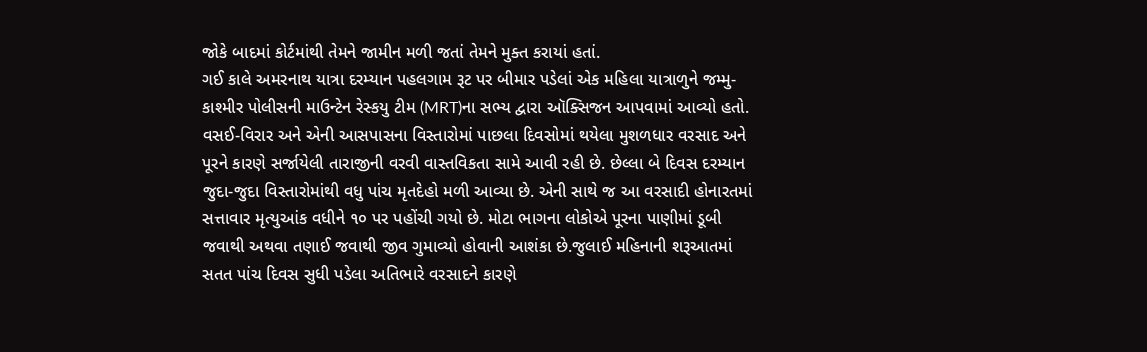જોકે બાદમાં કોર્ટમાંથી તેમને જામીન મળી જતાં તેમને મુક્ત કરાયાં હતાં.
ગઈ કાલે અમરનાથ યાત્રા દરમ્યાન પહલગામ રૂટ પર બીમાર પડેલાં એક મહિલા યાત્રાળુને જમ્મુ-કાશ્મીર પોલીસની માઉન્ટેન રેસ્કયુ ટીમ (MRT)ના સભ્ય દ્વારા ઑક્સિજન આપવામાં આવ્યો હતો.
વસઈ-વિરાર અને એની આસપાસના વિસ્તારોમાં પાછલા દિવસોમાં થયેલા મુશળધાર વરસાદ અને પૂરને કારણે સર્જાયેલી તારાજીની વરવી વાસ્તવિકતા સામે આવી રહી છે. છેલ્લા બે દિવસ દરમ્યાન જુદા-જુદા વિસ્તારોમાંથી વધુ પાંચ મૃતદેહો મળી આવ્યા છે. એની સાથે જ આ વરસાદી હોનારતમાં સત્તાવાર મૃત્યુઆંક વધીને ૧૦ પર પહોંચી ગયો છે. મોટા ભાગના લોકોએ પૂરના પાણીમાં ડૂબી જવાથી અથવા તણાઈ જવાથી જીવ ગુમાવ્યો હોવાની આશંકા છે.જુલાઈ મહિનાની શરૂઆતમાં સતત પાંચ દિવસ સુધી પડેલા અતિભારે વરસાદને કારણે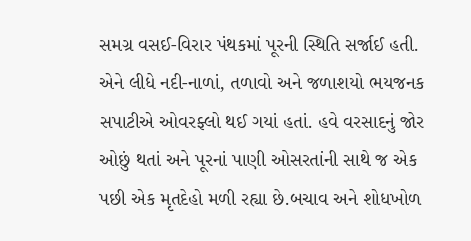સમગ્ર વસઈ-વિરાર પંથકમાં પૂરની સ્થિતિ સર્જાઈ હતી. એને લીધે નદી-નાળાં, તળાવો અને જળાશયો ભયજનક સપાટીએ ઓવરફ્લો થઈ ગયાં હતાં. હવે વરસાદનું જોર ઓછું થતાં અને પૂરનાં પાણી ઓસરતાંની સાથે જ એક પછી એક મૃતદેહો મળી રહ્યા છે.બચાવ અને શોધખોળ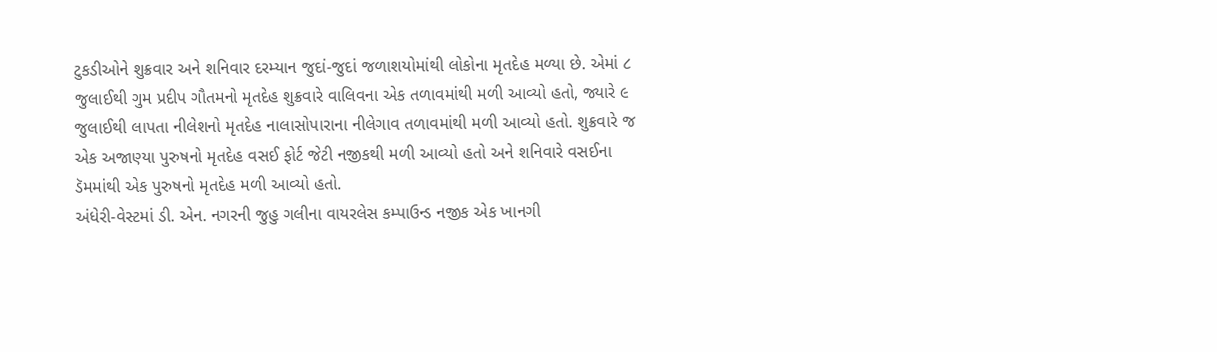ટુકડીઓને શુક્રવાર અને શનિવાર દરમ્યાન જુદાં-જુદાં જળાશયોમાંથી લોકોના મૃતદેહ મળ્યા છે. એમાં ૮ જુલાઈથી ગુમ પ્રદીપ ગૌતમનો મૃતદેહ શુક્રવારે વાલિવના એક તળાવમાંથી મળી આવ્યો હતો, જ્યારે ૯ જુલાઈથી લાપતા નીલેશનો મૃતદેહ નાલાસોપારાના નીલેગાવ તળાવમાંથી મળી આવ્યો હતો. શુક્રવારે જ એક અજાણ્યા પુરુષનો મૃતદેહ વસઈ ફોર્ટ જેટી નજીકથી મળી આવ્યો હતો અને શનિવારે વસઈના ડૅમમાંથી એક પુરુષનો મૃતદેહ મળી આવ્યો હતો.
અંધેરી-વેસ્ટમાં ડી. એન. નગરની જુહુ ગલીના વાયરલેસ કમ્પાઉન્ડ નજીક એક ખાનગી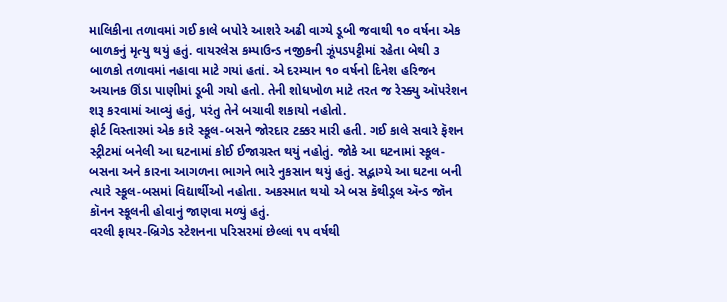માલિકીના તળાવમાં ગઈ કાલે બપોરે આશરે અઢી વાગ્યે ડૂબી જવાથી ૧૦ વર્ષના એક બાળકનું મૃત્યુ થયું હતું. વાયરલેસ કમ્પાઉન્ડ નજીકની ઝૂંપડપટ્ટીમાં રહેતા બેથી ૩ બાળકો તળાવમાં નહાવા માટે ગયાં હતાં. એ દરમ્યાન ૧૦ વર્ષનો દિનેશ હરિજન અચાનક ઊંડા પાણીમાં ડૂબી ગયો હતો. તેની શોધખોળ માટે તરત જ રેસ્ક્યુ ઑપરેશન શરૂ કરવામાં આવ્યું હતું, પરંતુ તેને બચાવી શકાયો નહોતો.
ફોર્ટ વિસ્તારમાં એક કારે સ્કૂલ-બસને જોરદાર ટક્કર મારી હતી. ગઈ કાલે સવારે ફૅશન સ્ટ્રીટમાં બનેલી આ ઘટનામાં કોઈ ઈજાગ્રસ્ત થયું નહોતું. જોકે આ ઘટનામાં સ્કૂલ-બસના અને કારના આગળના ભાગને ભારે નુકસાન થયું હતું. સદ્ભાગ્યે આ ઘટના બની ત્યારે સ્કૂલ-બસમાં વિદ્યાર્થીઓ નહોતા. અકસ્માત થયો એ બસ કૅથીડ્રલ ઍન્ડ જૉન કૉનન સ્કૂલની હોવાનું જાણવા મળ્યું હતું.
વરલી ફાયર-બ્રિગેડ સ્ટેશનના પરિસરમાં છેલ્લાં ૧૫ વર્ષથી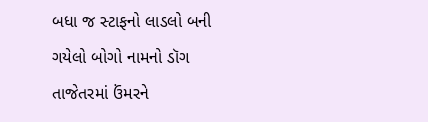બધા જ સ્ટાફનો લાડલો બની ગયેલો બોગો નામનો ડૉગ તાજેતરમાં ઉંમરને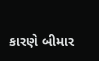કારણે બીમાર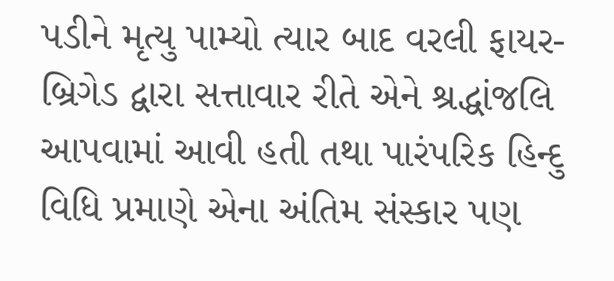પડીને મૃત્યુ પામ્યો ત્યાર બાદ વરલી ફાયર-બ્રિગેડ દ્વારા સત્તાવાર રીતે એને શ્રદ્ધાંજલિ આપવામાં આવી હતી તથા પારંપરિક હિન્દુ વિધિ પ્રમાણે એના અંતિમ સંસ્કાર પણ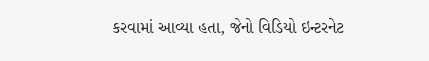કરવામાં આવ્યા હતા, જેનો વિડિયો ઇન્ટરનેટ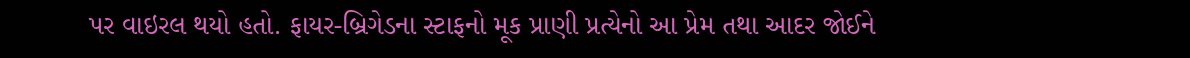પર વાઇરલ થયો હતો. ફાયર-બ્રિગેડના સ્ટાફનો મૂક પ્રાણી પ્રત્યેનો આ પ્રેમ તથા આદર જોઈને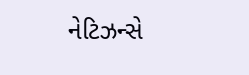નેટિઝન્સે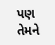પણ તેમને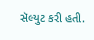સૅલ્યુટ કરી હતી.